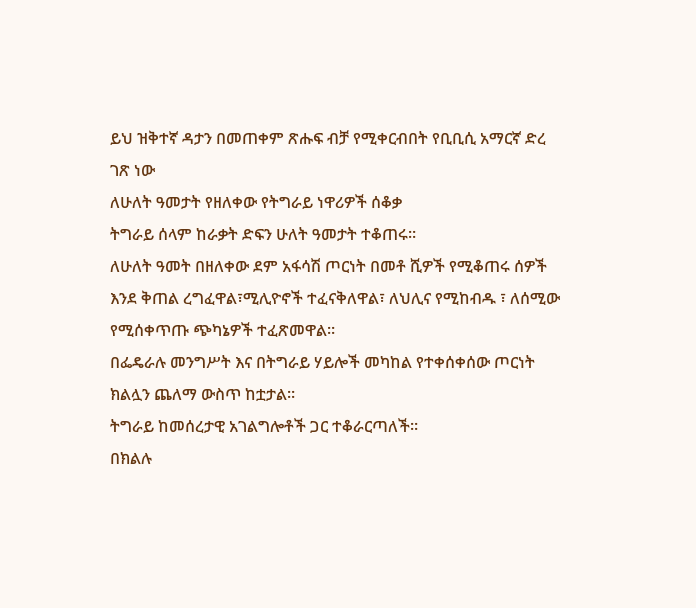ይህ ዝቅተኛ ዳታን በመጠቀም ጽሑፍ ብቻ የሚቀርብበት የቢቢሲ አማርኛ ድረ ገጽ ነው
ለሁለት ዓመታት የዘለቀው የትግራይ ነዋሪዎች ሰቆቃ
ትግራይ ሰላም ከራቃት ድፍን ሁለት ዓመታት ተቆጠሩ።
ለሁለት ዓመት በዘለቀው ደም አፋሳሽ ጦርነት በመቶ ሺዎች የሚቆጠሩ ሰዎች እንደ ቅጠል ረግፈዋል፣ሚሊዮኖች ተፈናቅለዋል፣ ለህሊና የሚከብዱ ፣ ለሰሚው የሚሰቀጥጡ ጭካኔዎች ተፈጽመዋል።
በፌዴራሉ መንግሥት እና በትግራይ ሃይሎች መካከል የተቀሰቀሰው ጦርነት ክልሏን ጨለማ ውስጥ ከቷታል።
ትግራይ ከመሰረታዊ አገልግሎቶች ጋር ተቆራርጣለች።
በክልሉ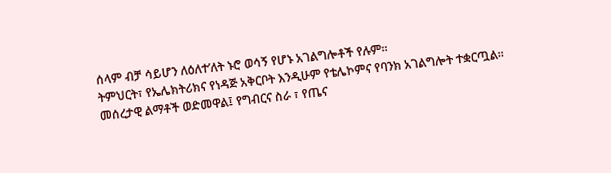ሰላም ብቻ ሳይሆን ለዕለተ’ለት ኑሮ ወሳኝ የሆኑ አገልግሎቶች የሉም።
ትምህርት፣ የኤሌክትሪክና የነዳጅ አቅርቦት እንዲሁም የቴሌኮምና የባንክ አገልግሎት ተቋርጧል።
መሰረታዊ ልማቶች ወድመዋል፤ የግብርና ስራ ፣ የጤና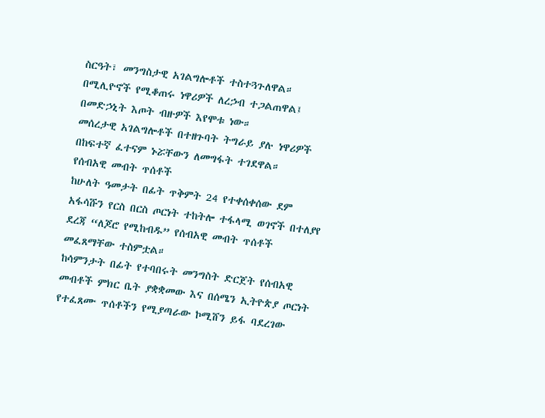ስርዓት፣ መንግስታዊ አገልግሎቶች ተስተጓጉለዋል።
በሚሊዮኖች የሚቆጠሩ ነዋሪዎች ለረኃብ ተጋልጠዋል፤ በመድኃኒት እጦት ብዙዎች እየሞቱ ነው።
መሰረታዊ አገልግሎቶች በተዘጉባት ትግራይ ያሉ ነዋሪዎች በከፍተኛ ፈተናም ኑሯቸውን ለመግፋት ተገደዋል።
የሰብአዊ መብት ጥሰቶች
ከሁለት ዓመታት በፊት ጥቅምት 24 የተቀሰቀሰው ደም አፋሳሹን የርስ በርስ ጦርነት ተከትሎ ተፋላሚ ወገኖች በተለያየ ደረጃ “ለጆሮ የሚከብዱ” የሰብአዊ መብት ጥሰቶች መፈጸማቸው ተስምቷል።
ከሳምንታት በፊት የተባበሩት መንግስት ድርጀት የሰብአዊ መብቶች ምክር ቤት ያቋቋመው እና በሰሜን ኢትዮጵያ ጦርነት የተፈጸሙ ጥሰቶችን የሚያጣራው ኮሚሸን ይፋ ባደረገው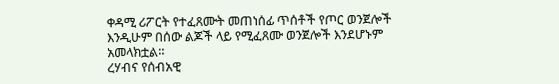ቀዳሚ ሪፖርት የተፈጸሙት መጠነሰፊ ጥሰቶች የጦር ወንጀሎች እንዲሁም በሰው ልጆች ላይ የሚፈጸሙ ወንጀሎች እንደሆኑም አመላክቷል።
ረሃብና የሰብአዊ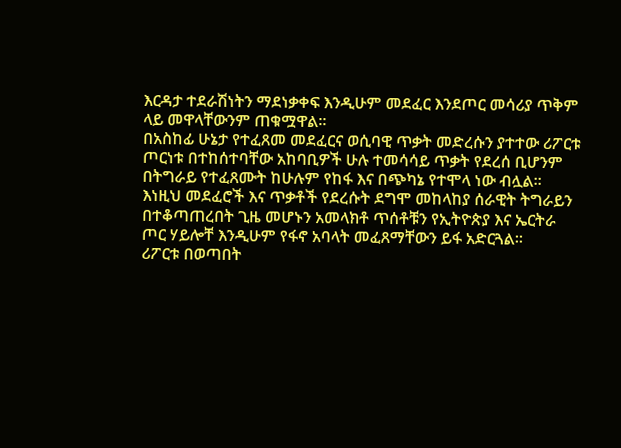እርዳታ ተደራሽነትን ማደነቃቀፍ እንዲሁም መደፈር እንደጦር መሳሪያ ጥቅም ላይ መዋላቸውንም ጠቁሟዋል።
በአስከፊ ሁኔታ የተፈጸመ መደፈርና ወሲባዊ ጥቃት መድረሱን ያተተው ሪፖርቱ ጦርነቱ በተከሰተባቸው አከባቢዎች ሁሉ ተመሳሳይ ጥቃት የደረሰ ቢሆንም በትግራይ የተፈጸሙት ከሁሉም የከፋ እና በጭካኔ የተሞላ ነው ብሏል።
እነዚህ መደፈሮች እና ጥቃቶች የደረሱት ደግሞ መከላከያ ሰራዊት ትግራይን በተቆጣጠረበት ጊዜ መሆኑን አመላክቶ ጥሰቶቹን የኢትዮጵያ እና ኤርትራ ጦር ሃይሎቸ እንዲሁም የፋኖ አባላት መፈጸማቸውን ይፋ አድርጓል።
ሪፖርቱ በወጣበት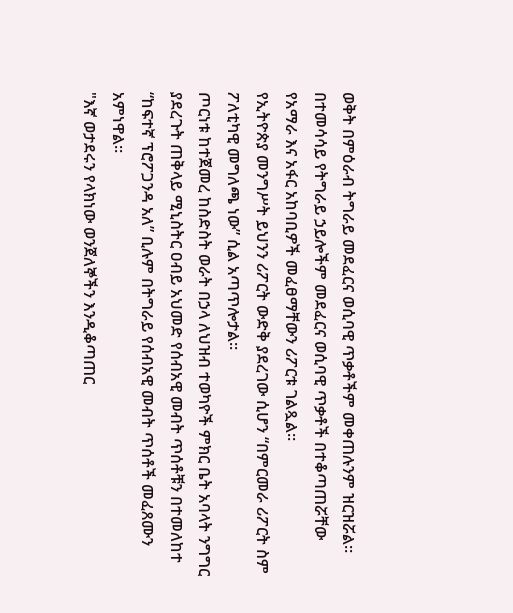ወቅት በምዕራብ ትግራይ መደፈርና ወሲባዊ ጥቃቶችም መቀጠሉንም ዝርዝሯል።
በተመሳሳይ የትግራይ ኃይሎችም መደፈርና ወሲባዊ ጥቃቶች በተቆጣጠሯቸው የአማራ እና አፋር አከባቢዎች መፈፀማቸውን ሪፖርቱ ገልጿል።
የኢትዮጵያ መንግሥት ይህንን ሪፖርት ውድቅ ያደረገው ሲሆን “በምርመራ ሪፖርት ስም ፖለቲካዊ መግለጫ ነው” ሲል አጣጥሎታል።
ጦርነቱ ከተጀመረ ከስድስት ወራት በኃላ ለህዝብ ተወካዮች ምክር ቤት አባላት ንግግር ያደረጉት ጠቅላይ ሚኒስትር ዐብይ አህመድ የሰብአዊ መብት ጥሰቶቹን በተመለከተ “ከፍተኛ ፕሮፖጋንዳ አለ” ቢሉም በትግራይ የሰብአዊ መብት ጥሰቶች መፈጸሙን አምነዋል።
"እኛ ወታደሩን የላክነው ወንጀለኞችን እንዲቆጣጠር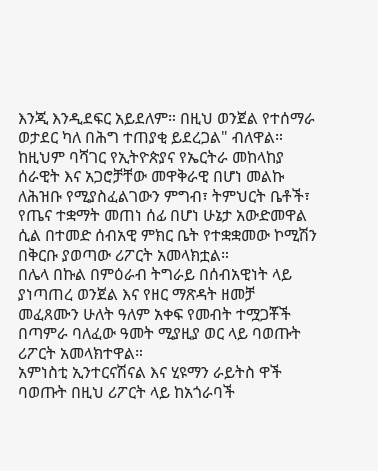እንጂ እንዲደፍር አይደለም። በዚህ ወንጀል የተሰማራ ወታደር ካለ በሕግ ተጠያቂ ይደረጋል" ብለዋል።
ከዚህም ባሻገር የኢትዮጵያና የኤርትራ መከላከያ ሰራዊት እና አጋሮቻቸው መዋቅራዊ በሆነ መልኩ ለሕዝቡ የሚያስፈልገውን ምግብ፣ ትምህርት ቤቶች፣ የጤና ተቋማት መጠነ ሰፊ በሆነ ሁኔታ አውድመዋል ሲል በተመድ ሰብአዊ ምክር ቤት የተቋቋመው ኮሚሽን በቅርቡ ያወጣው ሪፖርት አመላክቷል።
በሌላ በኩል በምዕራብ ትግራይ በሰብአዊነት ላይ ያነጣጠረ ወንጀል እና የዘር ማጽዳት ዘመቻ መፈጸሙን ሁለት ዓለም አቀፍ የመብት ተሟጋቾች በጣምራ ባለፈው ዓመት ሚያዚያ ወር ላይ ባወጡት ሪፖርት አመላክተዋል።
አምነስቲ ኢንተርናሽናል እና ሂዩማን ራይትስ ዋች ባወጡት በዚህ ሪፖርት ላይ ከአጎራባች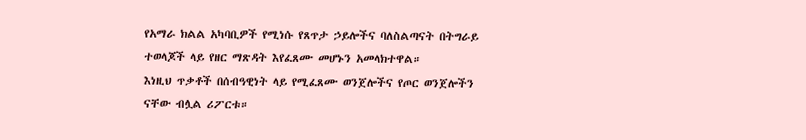የአማራ ክልል አካባቢዎች የሚነሱ የጸጥታ ኃይሎችና ባለስልጣናት በትግራይ ተወላጆች ላይ የዘር ማጽዳት እየፈጸሙ መሆኑን አመላክተዋል።
እነዚህ ጥቃቶች በሰብዓዊነት ላይ የሚፈጸሙ ወንጀሎችና የጦር ወንጀሎችን ናቸው ብሏል ሪፖርቱ።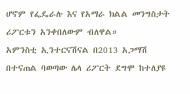ሆኖም የፌዴራሉ እና የአማራ ክልል መንግስታት ሪፖርቱን አንቀበለውም ብለዋል።
አምንስቲ ኢንተርናሽናል በ2013 አጋማሽ በተናጠል ባወጣው ሌላ ሪፖርት ደግሞ ከተለያዩ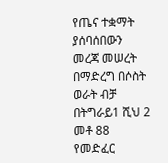የጤና ተቋማት ያሰባሰበውን መረጃ መሠረት በማድረግ በሶስት ወራት ብቻ በትግራይ1 ሺህ 2 መቶ 88 የመድፈር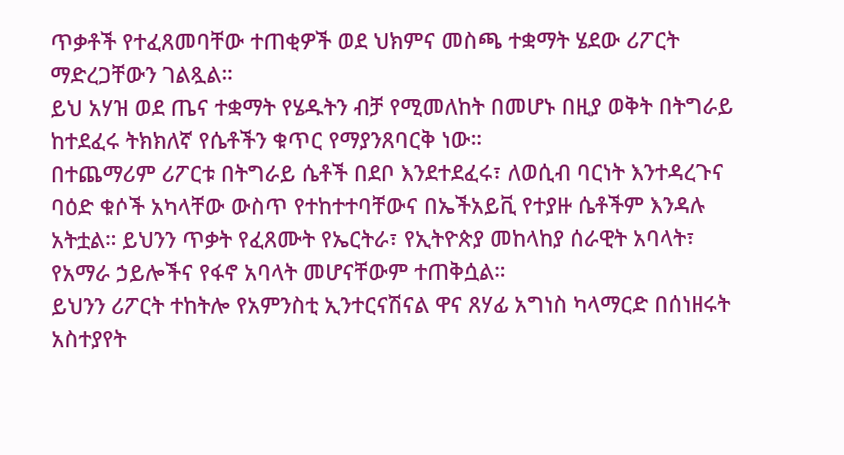ጥቃቶች የተፈጸመባቸው ተጠቂዎች ወደ ህክምና መስጫ ተቋማት ሄደው ሪፖርት ማድረጋቸውን ገልጿል።
ይህ አሃዝ ወደ ጤና ተቋማት የሄዱትን ብቻ የሚመለከት በመሆኑ በዚያ ወቅት በትግራይ ከተደፈሩ ትክክለኛ የሴቶችን ቁጥር የማያንጸባርቅ ነው።
በተጨማሪም ሪፖርቱ በትግራይ ሴቶች በደቦ እንደተደፈሩ፣ ለወሲብ ባርነት እንተዳረጉና ባዕድ ቁሶች አካላቸው ውስጥ የተከተተባቸውና በኤችአይቪ የተያዙ ሴቶችም እንዳሉ አትቷል። ይህንን ጥቃት የፈጸሙት የኤርትራ፣ የኢትዮጵያ መከላከያ ሰራዊት አባላት፣ የአማራ ኃይሎችና የፋኖ አባላት መሆናቸውም ተጠቅሷል።
ይህንን ሪፖርት ተከትሎ የአምንስቲ ኢንተርናሽናል ዋና ጸሃፊ አግነስ ካላማርድ በሰነዘሩት አስተያየት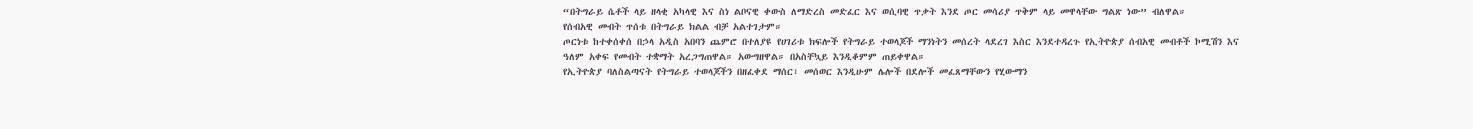“በትግራይ ሴቶች ላይ ዘላቂ አካላዊ እና ስነ ልቦናዊ ቀውስ ለማድረስ መድፈር እና ወሲባዊ ጥቃት እንደ ጦር መሳሪያ ጥቅም ላይ መዋላቸው ግልጽ ነው” ብለዋል።
የሰብአዊ መብት ጥሰቱ በትግራይ ክልል ብቻ አልተገታም።
ጦርነቱ ከተቀሰቀሰ በኃላ አዲስ አበባን ጨምሮ በተለያዩ የሀገሪቱ ክፍሎች የትግራይ ተወላጆች ማንነትን መሰረት ላደረገ እስር እንደተዳረጉ የኢትዮጵያ ሰብአዊ መብቶች ኮሚሽን እና ዓለም አቀፍ የመብት ተቋማት አረጋግጠዋል። አውግዘዋል። በአስቸኳይ እንዲቆምም ጠይቀዋል።
የኢትዮጵያ ባለስልጣናት የትግራይ ተወላጆችን በዘፈቀደ ማሰር፣ መሰወር እንዲሁም ሌሎች በደሎች መፈጸማቸውን የሂውማን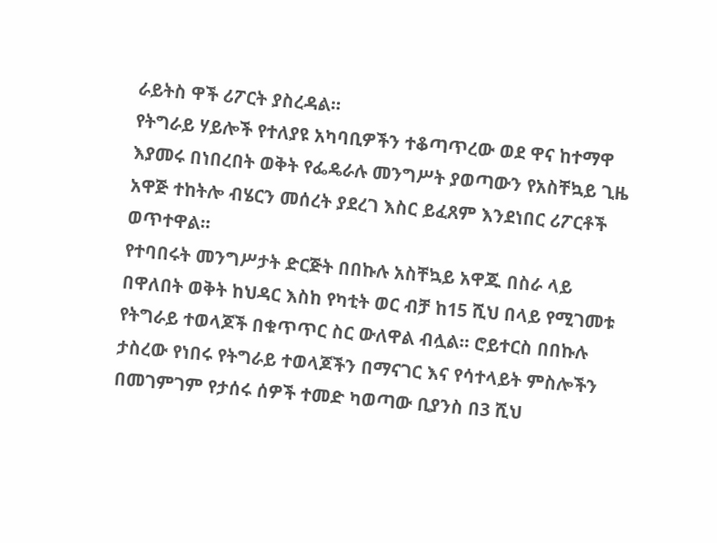ራይትስ ዋች ሪፖርት ያስረዳል።
የትግራይ ሃይሎች የተለያዩ አካባቢዎችን ተቆጣጥረው ወደ ዋና ከተማዋ እያመሩ በነበረበት ወቅት የፌዴራሉ መንግሥት ያወጣውን የአስቸኳይ ጊዜ አዋጅ ተከትሎ ብሄርን መሰረት ያደረገ እስር ይፈጸም እንደነበር ሪፖርቶች ወጥተዋል።
የተባበሩት መንግሥታት ድርጅት በበኩሉ አስቸኳይ አዋጁ በስራ ላይ በዋለበት ወቅት ከህዳር እስከ የካቲት ወር ብቻ ከ15 ሺህ በላይ የሚገመቱ የትግራይ ተወላጆች በቁጥጥር ስር ውለዋል ብሏል። ሮይተርስ በበኩሉ ታስረው የነበሩ የትግራይ ተወላጆችን በማናገር እና የሳተላይት ምስሎችን በመገምገም የታሰሩ ሰዎች ተመድ ካወጣው ቢያንስ በ3 ሺህ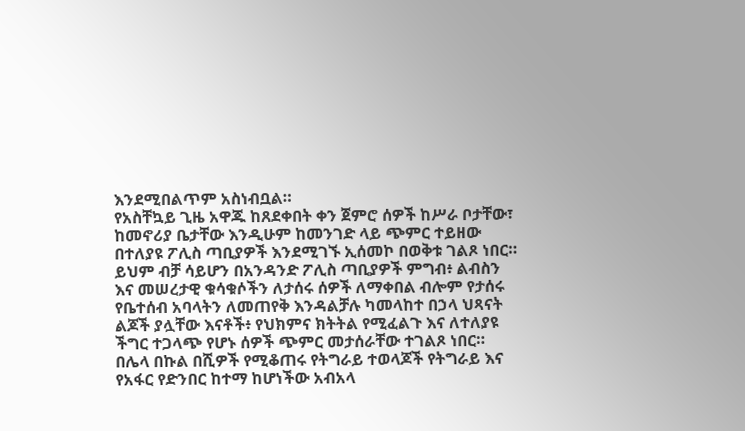እንደሚበልጥም አስነብቧል።
የአስቸኳይ ጊዜ አዋጁ ከጸደቀበት ቀን ጀምሮ ሰዎች ከሥራ ቦታቸው፣ ከመኖሪያ ቤታቸው እንዲሁም ከመንገድ ላይ ጭምር ተይዘው በተለያዩ ፖሊስ ጣቢያዎች እንደሚገኙ ኢሰመኮ በወቅቱ ገልጾ ነበር።
ይህም ብቻ ሳይሆን በአንዳንድ ፖሊስ ጣቢያዎች ምግብ፥ ልብስን እና መሠረታዊ ቁሳቁሶችን ለታሰሩ ሰዎች ለማቀበል ብሎም የታሰሩ የቤተሰብ አባላትን ለመጠየቅ እንዳልቻሉ ካመላከተ በኃላ ህጻናት ልጆች ያሏቸው እናቶች፥ የህክምና ክትትል የሚፈልጉ እና ለተለያዩ ችግር ተጋላጭ የሆኑ ሰዎች ጭምር መታሰራቸው ተገልጾ ነበር።
በሌላ በኩል በሺዎች የሚቆጠሩ የትግራይ ተወላጆች የትግራይ እና የአፋር የድንበር ከተማ ከሆነችው አብአላ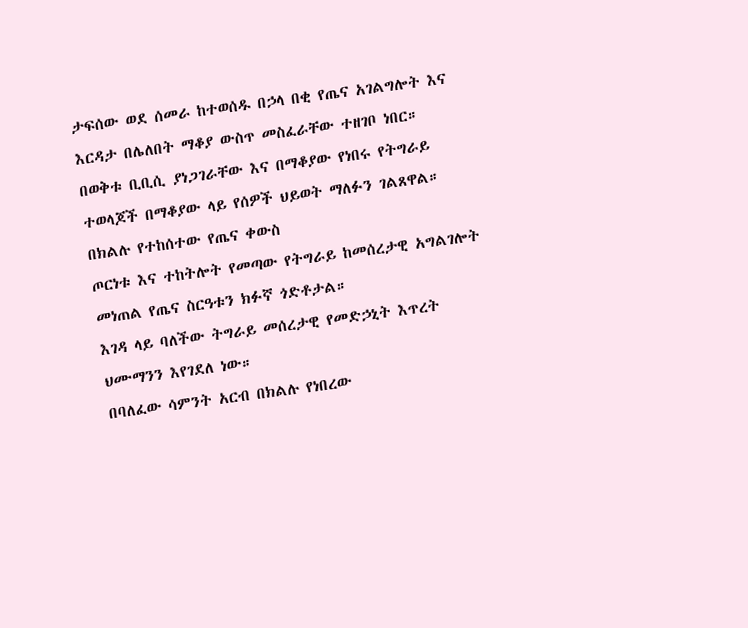ታፍሰው ወደ ሰመራ ከተወሰዱ በኃላ በቂ የጤና አገልግሎት እና እርዳታ በሌለበት ማቆያ ውስጥ መስፈራቸው ተዘገቦ ነበር።
በወቅቱ ቢቢሲ ያነጋገራቸው እና በማቆያው የነበሩ የትግራይ ተወላጆች በማቆያው ላይ የሰዎች ህይወት ማለፉን ገልጸዋል።
በክልሉ የተከሰተው የጤና ቀውስ
ጦርነቱ እና ተከትሎት የመጣው የትግራይ ከመሰረታዊ አግልገሎት መነጠል የጤና ስርዓቱን ክፉኛ ጎድቶታል።
እገዳ ላይ ባለችው ትግራይ መሰረታዊ የመድኃኒት እጥረት ህሙማንን እየገደለ ነው።
በባለፈው ሳምንት አርብ በክልሉ የነበረው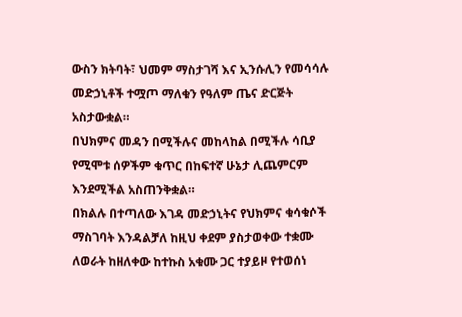ውስን ክትባት፣ ህመም ማስታገሻ እና ኢንሱሊን የመሳሳሉ መድኃኒቶች ተሟጦ ማለቁን የዓለም ጤና ድርጅት አስታውቋል።
በህክምና መዳን በሚችሉና መከላከል በሚችሉ ሳቢያ የሚሞቱ ሰዎችም ቁጥር በከፍተኛ ሁኔታ ሊጨምርም እንደሚችል አስጠንቅቋል።
በክልሉ በተጣለው እገዳ መድኃኒትና የህክምና ቁሳቁሶች ማስገባት እንዳልቻለ ከዚህ ቀደም ያስታወቀው ተቋሙ ለወራት ከዘለቀው ከተኩስ አቁሙ ጋር ተያይዞ የተወሰነ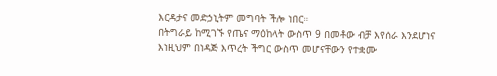እርዳታና መድኃኒትም መግባት ችሎ ነበር።
በትግራይ ከሚገኙ የጤና ማዕከላት ውስጥ 9 በመቶው ብቻ እየሰራ እንደሆነና እነዚህም በነዳጅ እጥረት ችግር ውስጥ መሆናቸውን የተቋሙ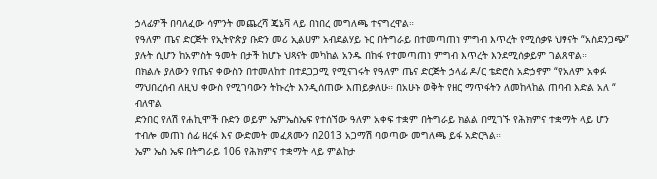ኃላፊዎች በባለፈው ሳምንት መጨረሻ ጄኔቫ ላይ በነበረ መግለጫ ተናግረዋል።
የዓለም ጤና ድርጅት የኢትዮጵያ ቡድን መሪ ኢልሀም አብደልሃይ ኑር በትግራይ በተመጣጠነ ምግብ እጥረት የሚሰቃዩ ህፃናት “አስደንጋጭ” ያሉት ሲሆን ከአምስት ዓመት በታች ከሆኑ ህጻናት መካከል አንዱ በከፋ የተመጣጠነ ምግብ እጥረት እንደሚሰቃይም ገልጸዋል።
በክልሉ ያለውን የጤና ቀውስን በተመለከተ በተደጋጋሚ የሚናገሩት የዓለም ጤና ድርጅት ኃላፊ ዶ/ር ቴድሮስ አድኃኖም “የአለም አቀፉ ማህበረሰብ ለዚህ ቀውስ የሚገባውን ትኩረት እንዲሰጠው እጠይቃለሁ። በአሁኑ ወቅት የዘር ማጥፋትን ለመከላከል ጠባብ እድል አለ “ ብለዋል
ድንበር የለሽ የሐኪሞች ቡድን ወይም ኤምኤስኤፍ የተሰኘው ዓለም አቀፍ ተቋም በትግራይ ክልል በሚገኙ የሕክምና ተቋማት ላይ ሆን ተብሎ መጠነ ሰፊ ዘረፋ እና ውድመት መፈጸሙን በ2013 አጋማሽ ባወጣው መግለጫ ይፋ አድርጓል።
ኤም ኤስ ኤፍ በትግራይ 106 የሕክምና ተቋማት ላይ ምልከታ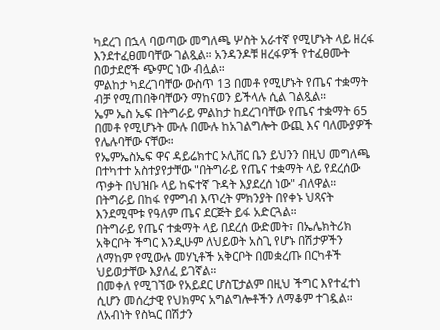ካደረገ በኋላ ባወጣው መግለጫ ሦስት አራተኛ የሚሆኑት ላይ ዘረፋ እንደተፈፀመባቸው ገልጿል። አንዳንዶቹ ዘረፋዎች የተፈፀሙት በወታደሮች ጭምር ነው ብሏል።
ምልከታ ካደረገባቸው ውስጥ 13 በመቶ የሚሆኑት የጤና ተቋማት ብቻ የሚጠበቅባቸውን ማከናወን ይችላሉ ሲል ገልጿል።
ኤም ኤስ ኤፍ በትግራይ ምልከታ ከደረገባቸው የጤና ተቋማት 65 በመቶ የሚሆኑት ሙሉ በሙሉ ከአገልግሎት ውጪ እና ባለሙያዎች የሌሉባቸው ናቸው።
የኤምኤስኤፍ ዋና ዳይሬክተር ኦሊቨር ቤን ይህንን በዚህ መግለጫ በተካተተ አስተያየታቸው "በትግራይ የጤና ተቋማት ላይ የደረሰው ጥቃት በህዝቡ ላይ ከፍተኛ ጉዳት እያደረሰ ነው" ብለዋል።
በትግራይ በከፋ የምግብ እጥረት ምክንያት በየቀኑ ህጻናት እንደሚሞቱ የዓለም ጤና ደርጅት ይፋ አድርጓል።
በትግራይ የጤና ተቋማት ላይ በደረሰ ውድመት፣ በኤሌክትሪክ አቅርቦት ችግር እንዲሁም ለህይወት አስጊ የሆኑ በሽታዎችን ለማከም የሚውሉ መሃኒቶች አቅርቦት በመቋረጡ በርካቶች ህይወታቸው እያለፈ ይገኛል።
በመቀለ የሚገኘው የአይደር ሆስፒታልም በዚህ ችግር እየተፈተነ ሲሆን መሰረታዊ የህክምና አግልግሎቶችን ለማቆም ተገዷል።
ለአብነት የስኳር በሽታን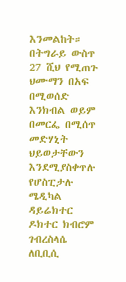እንመልከት።
በትግራይ ውስጥ 27 ሺህ የሚጠጉ ህሙማን በአፍ በሚወሰድ እንክብል ወይም በመርፌ በሚሰጥ መድሃኒት ህይወታቸውን እንደሚያስቀጥሉ የሆስፒታሉ ሜዲካል ዳይሬክተር ዶክተር ክብሮም ገብረስላሴ ለቢቢሲ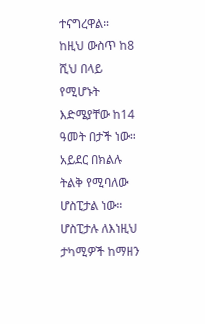ተናግረዋል።
ከዚህ ውስጥ ከ8 ሺህ በላይ የሚሆኑት እድሜያቸው ከ14 ዓመት በታች ነው።
አይደር በክልሉ ትልቅ የሚባለው ሆስፒታል ነው። ሆስፒታሉ ለእነዚህ ታካሚዎች ከማዘን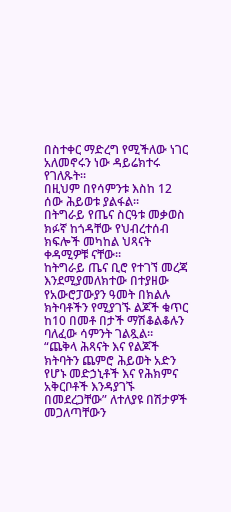በስተቀር ማድረግ የሚችለው ነገር አለመኖሩን ነው ዳይሬክተሩ የገለጹት።
በዚህም በየሳምንቱ እስከ 12 ሰው ሕይወቱ ያልፋል።
በትግራይ የጤና ስርዓቱ መቃወስ ክፉኛ ከጎዳቸው የህብረተሰብ ክፍሎች መካከል ህጻናት ቀዳሚዎቹ ናቸው።
ከትግራይ ጤና ቢሮ የተገኘ መረጃ እንደሚያመለክተው በተያዘው የአውሮፓውያን ዓመት በክልሉ ክትባቶችን የሚያገኙ ልጆች ቁጥር ከ10 በመቶ በታች ማሽቆልቆሉን ባለፈው ሳምንት ገልጿል።
“ጨቅላ ሕጻናት እና የልጆች ክትባትን ጨምሮ ሕይወት አድን የሆኑ መድኃኒቶች እና የሕክምና አቅርቦቶች እንዳያገኙ በመደረጋቸው” ለተለያዩ በሽታዎች መጋለጣቸውን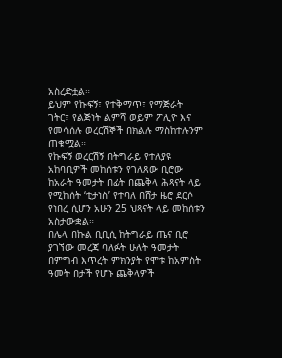አስረድቷል።
ይህም የኩፍኝ፣ የተቅማጥ፣ የማጅራት ገትር፣ የልጅነት ልምሻ ወይም ፖሊዮ እና የመሳሰሉ ወረርሽኞች በክልሉ ማስከተሉንም ጠቁሟል።
የኩፍኝ ወረርሽኝ በትግራይ የተለያዩ አከባቢዎች መከሰቱን የገለጸው ቢሮው ከአራት ዓመታት በፊት በጨቅላ ሕጻናት ላይ የሚከሰት ‘ቲታነስ’ የተባለ በሸታ ዜሮ ደርሶ የነበረ ሲሆን አሁን 25 ህጻናት ላይ መከሰቱን አስታውቋል።
በሌላ በኩል ቢቢሲ ከትግራይ ጤና ቢሮ ያገኘው መረጃ ባለፉት ሁለት ዓመታት በምግብ እጥረት ምክንያት የሞቱ ከአምስት ዓመት በታች የሆኑ ጨቅላዎች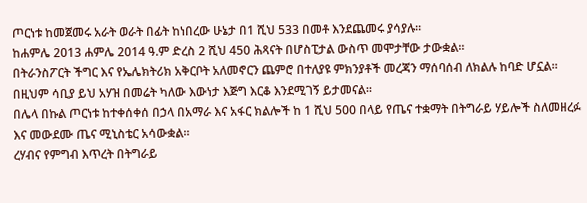ጦርነቱ ከመጀመሩ አራት ወራት በፊት ከነበረው ሁኔታ በ1 ሺህ 533 በመቶ እንደጨመሩ ያሳያሉ።
ከሐምሌ 2013 ሐምሌ 2014 ዓ.ም ድረስ 2 ሺህ 450 ሕጻናት በሆስፒታል ውስጥ መሞታቸው ታውቋል።
በትራንስፖርት ችግር እና የኤሌክትሪክ አቅርቦት አለመኖርን ጨምሮ በተለያዩ ምክንያቶች መረጃን ማሰባሰብ ለክልሉ ከባድ ሆኗል። በዚህም ሳቢያ ይህ አሃዝ በመሬት ካለው እውነታ እጅግ እርቆ እንደሚገኝ ይታመናል።
በሌላ በኩል ጦርነቱ ከተቀሰቀሰ በኃላ በአማራ እና አፋር ክልሎች ከ 1 ሺህ 500 በላይ የጤና ተቋማት በትግራይ ሃይሎች ስለመዘረፉ እና መውደሙ ጤና ሚኒስቴር አሳውቋል።
ረሃብና የምግብ እጥረት በትግራይ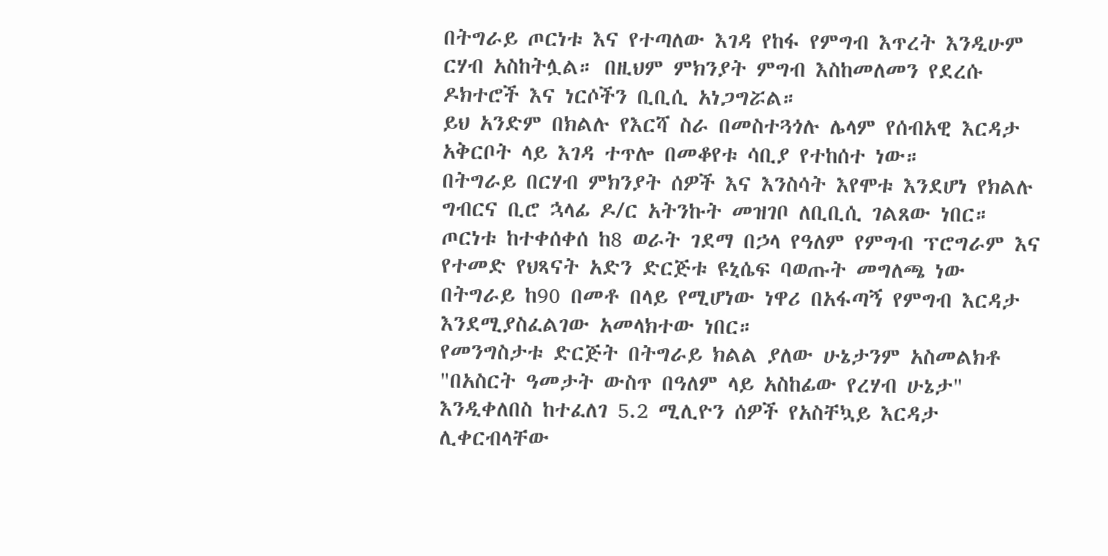በትግራይ ጦርነቱ እና የተጣለው እገዳ የከፋ የምግብ እጥረት እንዲሁም ርሃብ አስከትሏል። በዚህም ምክንያት ምግብ እስከመለመን የደረሱ ዶክተሮች እና ነርሶችን ቢቢሲ አነጋግሯል።
ይህ አንድም በክልሉ የእርሻ ስራ በመስተጓጎሉ ሌላም የሰብአዊ እርዳታ አቅርቦት ላይ እገዳ ተጥሎ በመቆየቱ ሳቢያ የተከሰተ ነው።
በትግራይ በርሃብ ምክንያት ሰዎች እና እንስሳት እየሞቱ እንደሆነ የክልሉ ግብርና ቢሮ ኋላፊ ዶ/ር አትንኩት መዝገቦ ለቢቢሲ ገልጸው ነበር።
ጦርነቱ ከተቀሰቀሰ ከ8 ወራት ገደማ በኃላ የዓለም የምግብ ፕሮግራም እና የተመድ የህጻናት አድን ድርጅቱ ዩኒሴፍ ባወጡት መግለጫ ነው በትግራይ ከ90 በመቶ በላይ የሚሆነው ነዋሪ በአፋጣኝ የምግብ እርዳታ እንደሚያስፈልገው አመላክተው ነበር።
የመንግስታቱ ድርጅት በትግራይ ክልል ያለው ሁኔታንም አስመልክቶ "በአስርት ዓመታት ውስጥ በዓለም ላይ አስከፊው የረሃብ ሁኔታ" እንዲቀለበስ ከተፈለገ 5.2 ሚሊዮን ሰዎች የአስቸኳይ እርዳታ ሊቀርብላቸው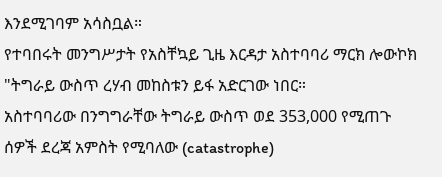እንደሚገባም አሳስቧል።
የተባበሩት መንግሥታት የአስቸኳይ ጊዜ እርዳታ አስተባባሪ ማርክ ሎውኮክ "ትግራይ ውስጥ ረሃብ መከስቱን ይፋ አድርገው ነበር።
አስተባባሪው በንግግራቸው ትግራይ ውስጥ ወደ 353,000 የሚጠጉ ሰዎች ደረጃ አምስት የሚባለው (catastrophe)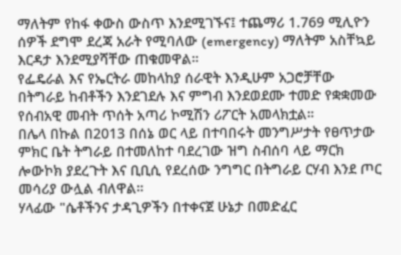ማለትም የከፋ ቀውስ ውስጥ እንደሚገኙና፤ ተጨማሪ 1.769 ሚሊዮን ሰዎች ደግሞ ደረጃ አራት የሚባለው (emergency) ማለትም አስቸኳይ እርዳታ እንደሚያሻቸው ጠቁመዋል።
የፌዴራል እና የኤርትራ መከላከያ ሰራዊት እንዲሁም አጋሮቻቸው በትግራይ ከብቶችን እንደገደሉ እና ምግብ እንደወደሙ ተመድ የቋቋመው የሰብአዊ መብት ጥሰት አጣሪ ኮሚሽን ሪፖርት አመላክቷል።
በሌላ በኩል በ2013 በሰኔ ወር ላይ በተባበሩት መንግሥታት የፀጥታው ምክር ቤት ትግራይ በተመለከተ ባደረገው ዝግ ስብሰባ ላይ ማርክ ሎውኮክ ያደረጉት እና ቢቢሲ የደረሰው ንግግር በትግራይ ርሃብ እንደ ጦር መሳሪያ ውሏል ብለዋል።
ሃላፊው "ሴቶችንና ታዳጊዎችን በተቀናጀ ሁኔታ በመድፈር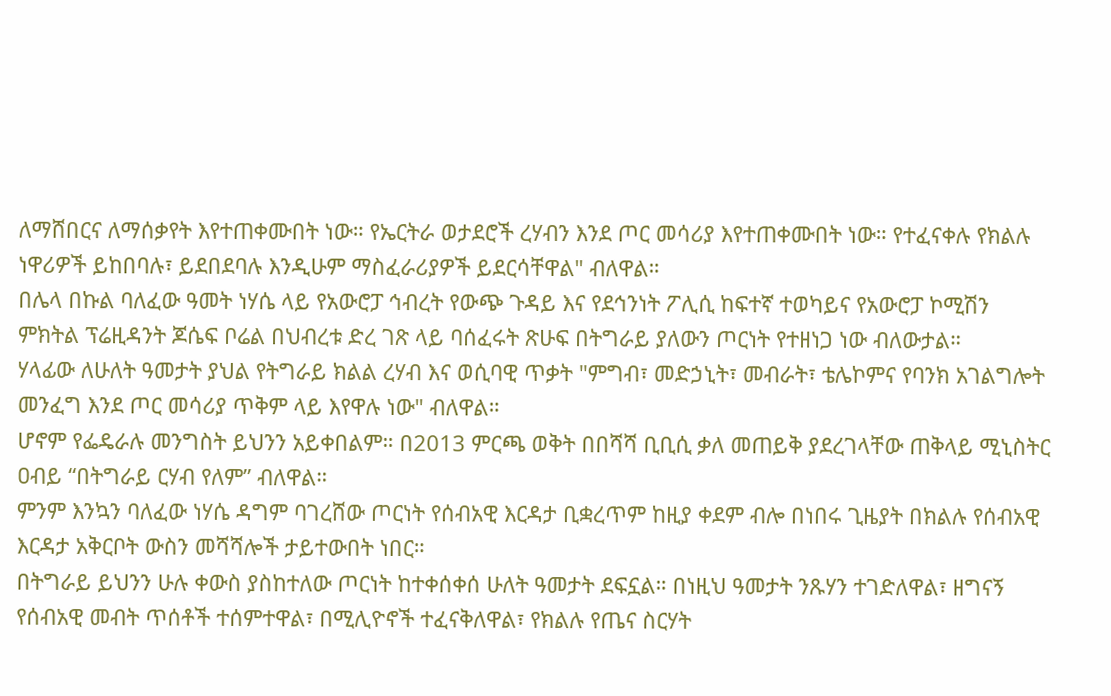ለማሸበርና ለማሰቃየት እየተጠቀሙበት ነው። የኤርትራ ወታደሮች ረሃብን እንደ ጦር መሳሪያ እየተጠቀሙበት ነው። የተፈናቀሉ የክልሉ ነዋሪዎች ይከበባሉ፣ ይደበደባሉ እንዲሁም ማስፈራሪያዎች ይደርሳቸዋል" ብለዋል።
በሌላ በኩል ባለፈው ዓመት ነሃሴ ላይ የአውሮፓ ኅብረት የውጭ ጉዳይ እና የደኅንነት ፖሊሲ ከፍተኛ ተወካይና የአውሮፓ ኮሚሽን ምክትል ፕሬዚዳንት ጆሴፍ ቦሬል በህብረቱ ድረ ገጽ ላይ ባሰፈሩት ጽሁፍ በትግራይ ያለውን ጦርነት የተዘነጋ ነው ብለውታል።
ሃላፊው ለሁለት ዓመታት ያህል የትግራይ ክልል ረሃብ እና ወሲባዊ ጥቃት "ምግብ፣ መድኃኒት፣ መብራት፣ ቴሌኮምና የባንክ አገልግሎት መንፈግ እንደ ጦር መሳሪያ ጥቅም ላይ እየዋሉ ነው" ብለዋል።
ሆኖም የፌዴራሉ መንግስት ይህንን አይቀበልም። በ2013 ምርጫ ወቅት በበሻሻ ቢቢሲ ቃለ መጠይቅ ያደረገላቸው ጠቅላይ ሚኒስትር ዐብይ “በትግራይ ርሃብ የለም” ብለዋል።
ምንም እንኳን ባለፈው ነሃሴ ዳግም ባገረሸው ጦርነት የሰብአዊ እርዳታ ቢቋረጥም ከዚያ ቀደም ብሎ በነበሩ ጊዜያት በክልሉ የሰብአዊ እርዳታ አቅርቦት ውስን መሻሻሎች ታይተውበት ነበር።
በትግራይ ይህንን ሁሉ ቀውስ ያስከተለው ጦርነት ከተቀሰቀሰ ሁለት ዓመታት ደፍኗል። በነዚህ ዓመታት ንጹሃን ተገድለዋል፣ ዘግናኝ የሰብአዊ መብት ጥሰቶች ተሰምተዋል፣ በሚሊዮኖች ተፈናቅለዋል፣ የክልሉ የጤና ስርሃት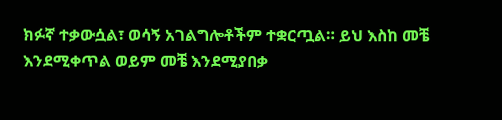ክፉኛ ተቃውሷል፣ ወሳኝ አገልግሎቶችም ተቋርጧል። ይህ እስከ መቼ እንደሚቀጥል ወይም መቼ እንደሚያበቃ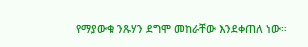የማያውቁ ንጹሃን ደግሞ መከራቸው እንደቀጠለ ነው።